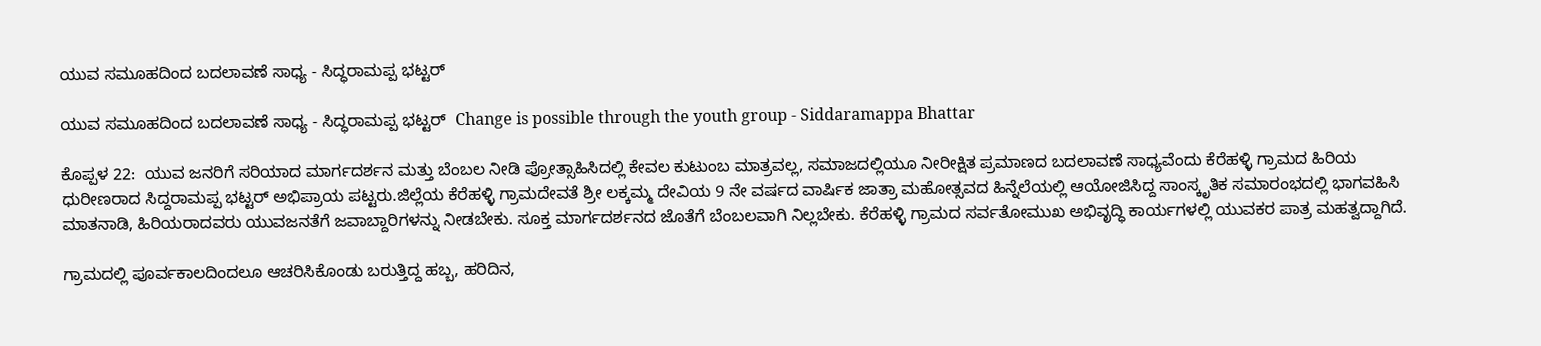ಯುವ ಸಮೂಹದಿಂದ ಬದಲಾವಣೆ ಸಾಧ್ಯ - ಸಿದ್ಧರಾಮಪ್ಪ ಭಟ್ಟರ್

ಯುವ ಸಮೂಹದಿಂದ ಬದಲಾವಣೆ ಸಾಧ್ಯ - ಸಿದ್ಧರಾಮಪ್ಪ ಭಟ್ಟರ್  Change is possible through the youth group - Siddaramappa Bhattar

ಕೊಪ್ಪಳ 22:  ಯುವ ಜನರಿಗೆ ಸರಿಯಾದ ಮಾರ್ಗದರ್ಶನ ಮತ್ತು ಬೆಂಬಲ ನೀಡಿ ಪ್ರೋತ್ಸಾಹಿಸಿದಲ್ಲಿ ಕೇವಲ ಕುಟುಂಬ ಮಾತ್ರವಲ್ಲ, ಸಮಾಜದಲ್ಲಿಯೂ ನೀರೀಕ್ಷಿತ ಪ್ರಮಾಣದ ಬದಲಾವಣೆ ಸಾಧ್ಯವೆಂದು ಕೆರೆಹಳ್ಳಿ ಗ್ರಾಮದ ಹಿರಿಯ ಧುರೀಣರಾದ ಸಿದ್ದರಾಮಪ್ಪ ಭಟ್ಟರ್ ಅಭಿಪ್ರಾಯ ಪಟ್ಟರು.ಜಿಲ್ಲೆಯ ಕೆರೆಹಳ್ಳಿ ಗ್ರಾಮದೇವತೆ ಶ್ರೀ ಲಕ್ಕಮ್ಮ ದೇವಿಯ 9 ನೇ ವರ್ಷದ ವಾರ್ಷಿಕ ಜಾತ್ರಾ ಮಹೋತ್ಸವದ ಹಿನ್ನೆಲೆಯಲ್ಲಿ ಆಯೋಜಿಸಿದ್ದ ಸಾಂಸ್ಕೃತಿಕ ಸಮಾರಂಭದಲ್ಲಿ ಭಾಗವಹಿಸಿ ಮಾತನಾಡಿ, ಹಿರಿಯರಾದವರು ಯುವಜನತೆಗೆ ಜವಾಬ್ದಾರಿಗಳನ್ನು ನೀಡಬೇಕು. ಸೂಕ್ತ ಮಾರ್ಗದರ್ಶನದ ಜೊತೆಗೆ ಬೆಂಬಲವಾಗಿ ನಿಲ್ಲಬೇಕು. ಕೆರೆಹಳ್ಳಿ ಗ್ರಾಮದ ಸರ್ವತೋಮುಖ ಅಭಿವೃದ್ಧಿ ಕಾರ್ಯಗಳಲ್ಲಿ ಯುವಕರ ಪಾತ್ರ ಮಹತ್ವದ್ದಾಗಿದೆ.

ಗ್ರಾಮದಲ್ಲಿ ಪೂರ್ವಕಾಲದಿಂದಲೂ ಆಚರಿಸಿಕೊಂಡು ಬರುತ್ತಿದ್ದ ಹಬ್ಬ, ಹರಿದಿನ,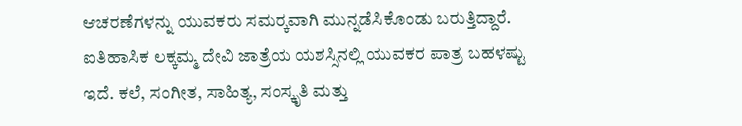ಆಚರಣೆಗಳನ್ನು ಯುವಕರು ಸಮರ‍್ಕವಾಗಿ ಮುನ್ನಡೆಸಿಕೊಂಡು ಬರುತ್ತಿದ್ದಾರೆ. ಐತಿಹಾಸಿಕ ಲಕ್ಕಮ್ಮ ದೇವಿ ಜಾತ್ರೆಯ ಯಶಸ್ಸಿನಲ್ಲಿ ಯುವಕರ ಪಾತ್ರ ಬಹಳಷ್ಟು ಇದೆ. ಕಲೆ, ಸಂಗೀತ, ಸಾಹಿತ್ಯ, ಸಂಸ್ಕೃತಿ ಮತ್ತು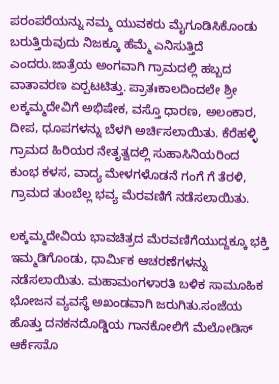ಪರಂಪರೆಯನ್ನು ನಮ್ಮ ಯುವಕರು ಮೈಗೂಡಿಸಿಕೊಂಡು ಬರುತ್ತಿರುವುದು ನಿಜಕ್ಕೂ ಹೆಮ್ಮೆ ಎನಿಸುತ್ತಿದೆ ಎಂದರು.ಜಾತ್ರೆಯ ಅಂಗವಾಗಿ ಗ್ರಾಮದಲ್ಲಿ ಹಬ್ಬದ ವಾತಾವರಣ ಏರ‍್ಪಟಟಿತ್ತು. ಪ್ರಾತಃಕಾಲದಿಂದಲೇ ಶ್ರೀ ಲಕ್ಕಮ್ಮದೇವಿಗೆ ಅಭಿಷೇಕ, ವಸ್ತೊ ಧಾರಣ, ಅಲಂಕಾರ, ದೀಪ, ಧೂಪಗಳನ್ನು ಬೆಳಗಿ ಅರ್ಚಿಸಲಾಯಿತು. ಕೆರೆಹಳ್ಳಿ ಗ್ರಾಮದ ಹಿರಿಯರ ನೇತೃತ್ವದಲ್ಲಿ ಸುಹಾಸಿನಿಯರಿಂದ ಕುಂಭ ಕಳಸ, ವಾದ್ಯ ಮೇಳಗಳೊಡನೆ ಗಂಗೆ ಗೆ ತೆರಳಿ, ಗ್ರಾಮದ ತುಂಬೆಲ್ಲ ಭವ್ಯ ಮೆರವಣಿಗೆ ನಡೆಸಲಾಯಿತು.

ಲಕ್ಕಮ್ಮದೇವಿಯ ಭಾವಚಿತ್ರದ ಮೆರವಣಿಗೆಯುದ್ದಕ್ಕೂ ಭಕ್ತಿ ಇಮ್ಮಡಿಗೊಂಡು, ಧಾರ್ಮಿಕ ಆಚರಣೆಗಳನ್ನು ನಡೆಸಲಾಯಿತು. ಮಹಾಮಂಗಳಾರತಿ ಬಳಿಕ ಸಾಮೂಹಿಕ ಭೋಜನ ವ್ಯವಸ್ಥೆ ಅಖಂಡವಾಗಿ ಜರುಗಿತು.ಸಂಜೆಯ ಹೊತ್ತು ದನಕನದೊಡ್ಡಿಯ ಗಾನಕೋಲಿಗೆ ಮೆಲೋಡಿಸ್ ಆರ್ಕೆಸಾೊ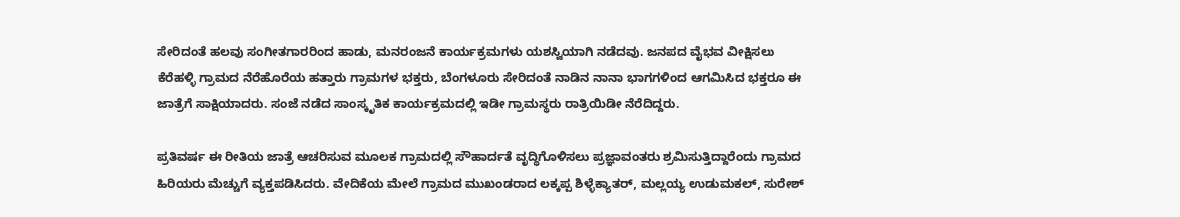ಸೇರಿದಂತೆ ಹಲವು ಸಂಗೀತಗಾರರಿಂದ ಹಾಡು, ಮನರಂಜನೆ ಕಾರ್ಯಕ್ರಮಗಳು ಯಶಸ್ವಿಯಾಗಿ ನಡೆದವು. ಜನಪದ ವೈಭವ ವೀಕ್ಷಿಸಲು ಕೆರೆಹಳ್ಳಿ ಗ್ರಾಮದ ನೆರೆಹೊರೆಯ ಹತ್ತಾರು ಗ್ರಾಮಗಳ ಭಕ್ತರು, ಬೆಂಗಳೂರು ಸೇರಿದಂತೆ ನಾಡಿನ ನಾನಾ ಭಾಗಗಳಿಂದ ಆಗಮಿಸಿದ ಭಕ್ತರೂ ಈ ಜಾತ್ರೆಗೆ ಸಾಕ್ಷಿಯಾದರು. ಸಂಜೆ ನಡೆದ ಸಾಂಸ್ಕೃತಿಕ ಕಾರ್ಯಕ್ರಮದಲ್ಲಿ ಇಡೀ ಗ್ರಾಮಸ್ಥರು ರಾತ್ರಿಯಿಡೀ ನೆರೆದಿದ್ದರು.

ಪ್ರತಿವರ್ಷ ಈ ರೀತಿಯ ಜಾತ್ರೆ ಆಚರಿಸುವ ಮೂಲಕ ಗ್ರಾಮದಲ್ಲಿ ಸೌಹಾರ್ದತೆ ವೃದ್ಧಿಗೊಳಿಸಲು ಪ್ರಜ್ಞಾವಂತರು ಶ್ರಮಿಸುತ್ತಿದ್ದಾರೆಂದು ಗ್ರಾಮದ ಹಿರಿಯರು ಮೆಚ್ಚುಗೆ ವ್ಯಕ್ತಪಡಿಸಿದರು. ವೇದಿಕೆಯ ಮೇಲೆ ಗ್ರಾಮದ ಮುಖಂಡರಾದ ಲಕ್ಕಪ್ಪ ಶಿಳ್ಳೆಕ್ಯಾತರ್, ಮಲ್ಲಯ್ಯ ಉಡುಮಕಲ್, ಸುರೇಶ್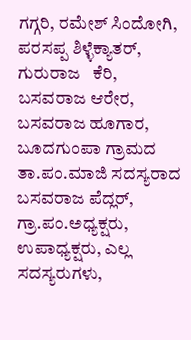ಗಗ್ಗರಿ, ರಮೇಶ್ ಸಿಂದೋಗಿ, ಪರಸಪ್ಪ ಶಿಳ್ಳೆಕ್ಯಾತರ್, ಗುರುರಾಜ   ಕೆರಿ, ಬಸವರಾಜ ಆರೇರ, ಬಸವರಾಜ ಹೂಗಾರ, ಬೂದಗುಂಪಾ ಗ್ರಾಮದ ತಾ.ಪಂ.ಮಾಜಿ ಸದಸ್ಯರಾದ ಬಸವರಾಜ ಪೆದ್ಲರ್, ಗ್ರಾ.ಪಂ.ಅಧ್ಯಕ್ಷರು, ಉಪಾಧ್ಯಕ್ಷರು, ಎಲ್ಲ ಸದಸ್ಯರುಗಳು,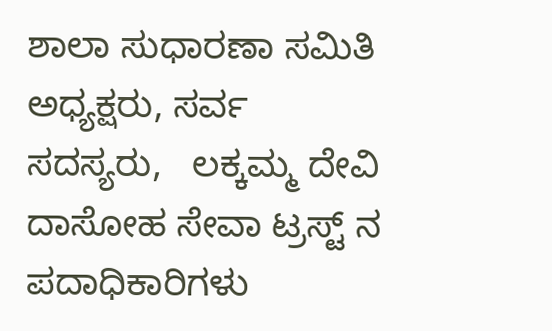ಶಾಲಾ ಸುಧಾರಣಾ ಸಮಿತಿ ಅಧ್ಯಕ್ಷರು, ಸರ್ವ ಸದಸ್ಯರು,   ಲಕ್ಕಮ್ಮ ದೇವಿ ದಾಸೋಹ ಸೇವಾ ಟ್ರಸ್ಟ್‌ ನ ಪದಾಧಿಕಾರಿಗಳು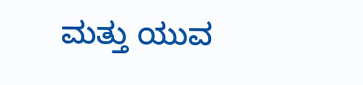ಮತ್ತು ಯುವ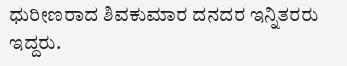ಧುರೀಣರಾದ ಶಿವಕುಮಾರ ದನದರ ಇನ್ನಿತರರು ಇದ್ದರು.